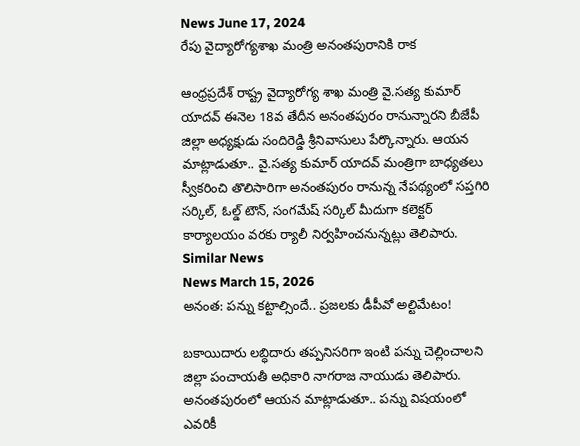News June 17, 2024
రేపు వైద్యారోగ్యశాఖ మంత్రి అనంతపురానికి రాక

ఆంధ్రప్రదేశ్ రాష్ట్ర వైద్యారోగ్య శాఖ మంత్రి వై.సత్య కుమార్ యాదవ్ ఈనెల 18వ తేదీన అనంతపురం రానున్నారని బీజేపీ జిల్లా అధ్యక్షుడు సందిరెడ్డి శ్రీనివాసులు పేర్కొన్నారు. ఆయన మాట్లాడుతూ.. వై.సత్య కుమార్ యాదవ్ మంత్రిగా బాధ్యతలు స్వీకరించి తొలిసారిగా అనంతపురం రానున్న నేపథ్యంలో సప్తగిరి సర్కిల్, ఓల్డ్ టౌన్, సంగమేష్ సర్కిల్ మీదుగా కలెక్టర్ కార్యాలయం వరకు ర్యాలీ నిర్వహించనున్నట్లు తెలిపారు.
Similar News
News March 15, 2026
అనంత: పన్ను కట్టాల్సిందే.. ప్రజలకు డీపీవో అల్టిమేటం!

బకాయిదారు లబ్ధిదారు తప్పనిసరిగా ఇంటి పన్ను చెల్లించాలని జిల్లా పంచాయతీ అధికారి నాగరాజ నాయుడు తెలిపారు. అనంతపురంలో ఆయన మాట్లాడుతూ.. పన్ను విషయంలో ఎవరికీ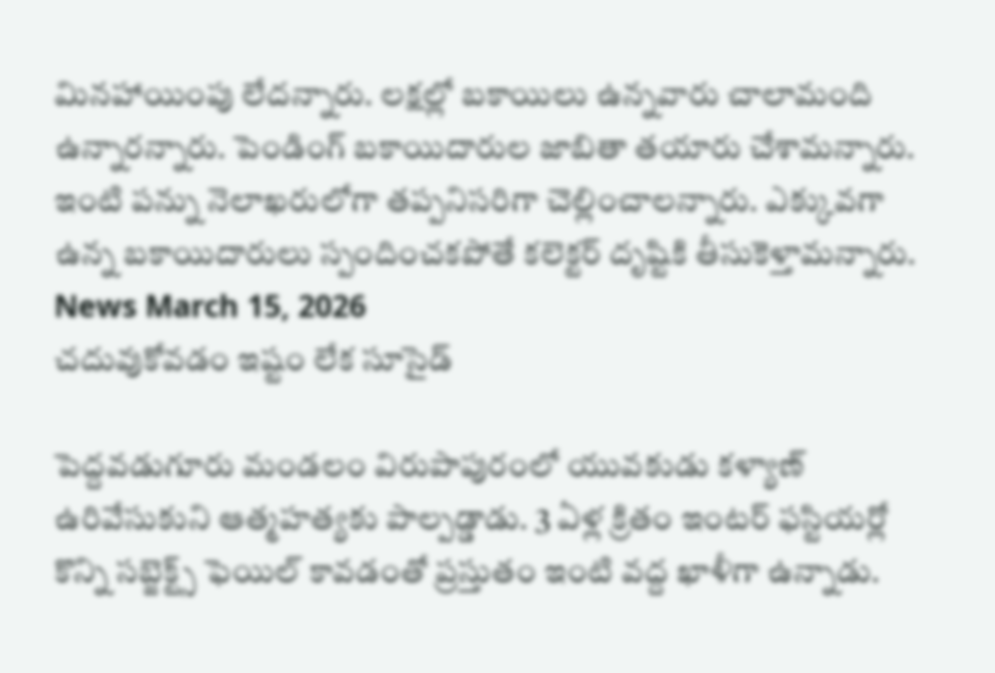మినహాయింపు లేదన్నారు. లక్షల్లో బకాయిలు ఉన్నవారు చాలామంది ఉన్నారన్నారు. పెండింగ్ బకాయిదారుల జాబితా తయారు చేశామన్నారు. ఇంటి పన్ను నెలాఖరులోగా తప్పనిసరిగా చెల్లించాలన్నారు. ఎక్కువగా ఉన్న బకాయిదారులు స్పందించకపోతే కలెక్టర్ దృష్టికి తీసుకెళ్తామన్నారు.
News March 15, 2026
చదువుకోవడం ఇష్టం లేక సూసైడ్

పెద్దవడుగూరు మండలం విరుపాపురంలో యువకుడు కళ్యాణ్ ఉరివేసుకుని ఆత్మహత్యకు పాల్పడ్డాడు. 3 ఏళ్ల క్రితం ఇంటర్ ఫస్టియర్లో కొన్ని సబ్జెక్ట్స్ ఫెయిల్ కావడంతో ప్రస్తుతం ఇంటి వద్ద ఖాళీగా ఉన్నాడు.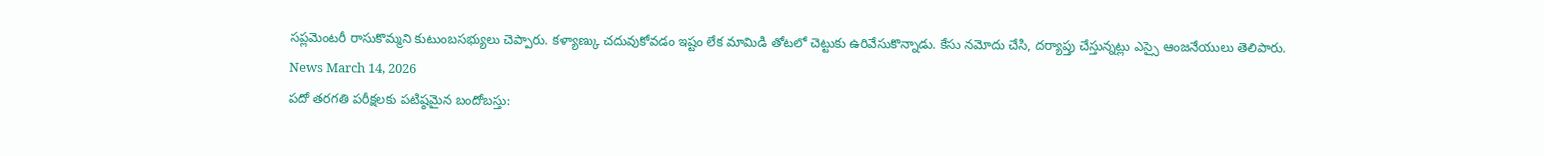సప్లమెంటరీ రాసుకొమ్మని కుటుంబసభ్యులు చెప్పారు. కళ్యాణ్కు చదువుకోవడం ఇష్టం లేక మామిడి తోటలో చెట్టుకు ఉరివేసుకొన్నాడు. కేసు నమోదు చేసి, దర్యాప్తు చేస్తున్నట్లు ఎస్సై ఆంజనేయులు తెలిపారు.
News March 14, 2026
పదో తరగతి పరీక్షలకు పటిష్ఠమైన బందోబస్తు: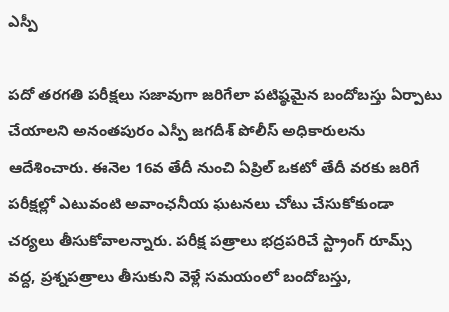ఎస్పీ

పదో తరగతి పరీక్షలు సజావుగా జరిగేలా పటిష్ఠమైన బందోబస్తు ఏర్పాటు చేయాలని అనంతపురం ఎస్పీ జగదీశ్ పోలీస్ అధికారులను ఆదేశించారు. ఈనెల 16వ తేదీ నుంచి ఏప్రిల్ ఒకటో తేదీ వరకు జరిగే పరీక్షల్లో ఎటువంటి అవాంఛనీయ ఘటనలు చోటు చేసుకోకుండా చర్యలు తీసుకోవాలన్నారు. పరీక్ష పత్రాలు భద్రపరిచే స్ట్రాంగ్ రూమ్స్ వద్ద, ప్రశ్నపత్రాలు తీసుకుని వెళ్లే సమయంలో బందోబస్తు,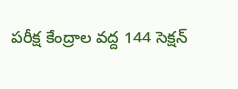పరీక్ష కేంద్రాల వద్ద 144 సెక్షన్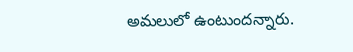అమలులో ఉంటుందన్నారు.